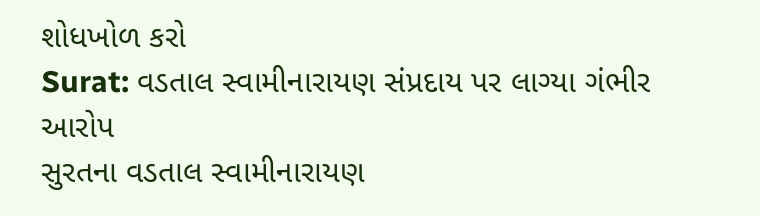શોધખોળ કરો
Surat: વડતાલ સ્વામીનારાયણ સંપ્રદાય પર લાગ્યા ગંભીર આરોપ
સુરતના વડતાલ સ્વામીનારાયણ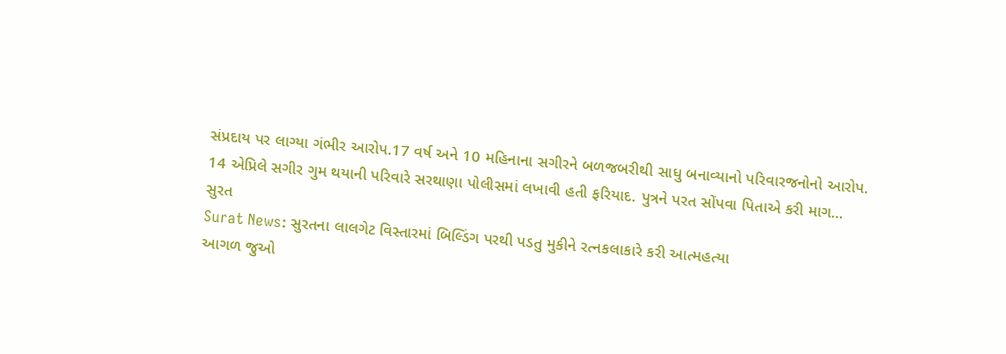સંપ્રદાય પર લાગ્યા ગંભીર આરોપ.17 વર્ષ અને 10 મહિનાના સગીરને બળજબરીથી સાધુ બનાવ્યાનો પરિવારજનોનો આરોપ. 14 એપ્રિલે સગીર ગુમ થયાની પરિવારે સરથાણા પોલીસમાં લખાવી હતી ફરિયાદ. પુત્રને પરત સોંપવા પિતાએ કરી માગ...
સુરત
Surat News: સુરતના લાલગેટ વિસ્તારમાં બિલ્ડિંગ પરથી પડતુ મુકીને રત્નકલાકારે કરી આત્મહત્યા
આગળ જુઓ